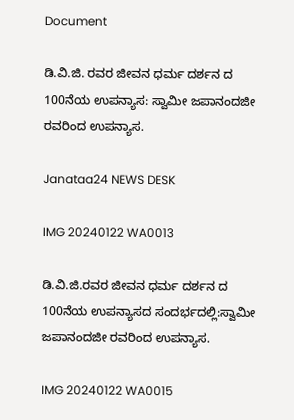Document

ಡಿ.ವಿ.ಜಿ. ರವರ ಜೀವನ ಧರ್ಮ ದರ್ಶನ ದ 100ನೆಯ ಉಪನ್ಯಾಸ: ಸ್ವಾಮೀ ಜಪಾನಂದಜೀ ರವರಿಂದ ಉಪನ್ಯಾಸ.

Janataa24 NEWS DESK

IMG 20240122 WA0013

ಡಿ.ವಿ.ಜಿ.ರವರ ಜೀವನ ಧರ್ಮ ದರ್ಶನ ದ 100ನೆಯ ಉಪನ್ಯಾಸದ ಸಂದರ್ಭದಲ್ಲಿ:ಸ್ವಾಮೀ ಜಪಾನಂದಜೀ ರವರಿಂದ ಉಪನ್ಯಾಸ.

IMG 20240122 WA0015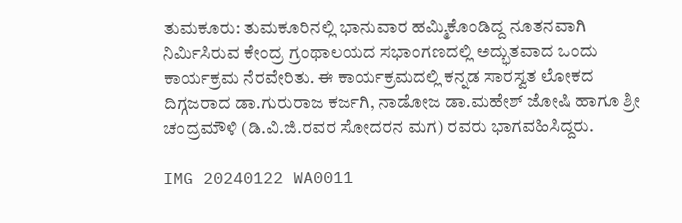ತುಮಕೂರು: ತುಮಕೂರಿನಲ್ಲಿ ಭಾನುವಾರ ಹಮ್ಮಿಕೊಂಡಿದ್ದ ನೂತನವಾಗಿ ನಿರ್ಮಿಸಿರುವ ಕೇಂದ್ರ ಗ್ರಂಥಾಲಯದ ಸಭಾಂಗಣದಲ್ಲಿ ಅದ್ಭುತವಾದ ಒಂದು ಕಾರ್ಯಕ್ರಮ ನೆರವೇರಿತು. ಈ ಕಾರ್ಯಕ್ರಮದಲ್ಲಿ ಕನ್ನಡ ಸಾರಸ್ವತ ಲೋಕದ ದಿಗ್ಗಜರಾದ ಡಾ.ಗುರುರಾಜ ಕರ್ಜಗಿ, ನಾಡೋಜ ಡಾ.ಮಹೇಶ್ ಜೋಷಿ ಹಾಗೂ ಶ್ರೀ ಚಂದ್ರಮೌಳಿ (ಡಿ.ವಿ.ಜಿ.ರವರ ಸೋದರನ ಮಗ) ರವರು ಭಾಗವಹಿಸಿದ್ದರು.

IMG 20240122 WA0011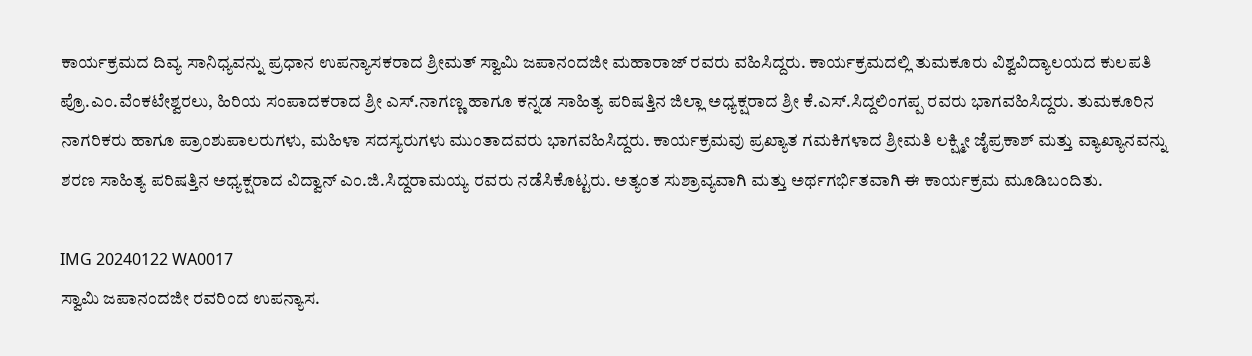ಕಾರ್ಯಕ್ರಮದ ದಿವ್ಯ ಸಾನಿಧ್ಯವನ್ನು ಪ್ರಧಾನ ಉಪನ್ಯಾಸಕರಾದ ಶ್ರೀಮತ್ ಸ್ವಾಮಿ ಜಪಾನಂದಜೀ ಮಹಾರಾಜ್ ರವರು ವಹಿಸಿದ್ದರು. ಕಾರ್ಯಕ್ರಮದಲ್ಲಿ ತುಮಕೂರು ವಿಶ್ವವಿದ್ಯಾಲಯದ ಕುಲಪತಿ ಪ್ರೊ.ಎಂ.ವೆಂಕಟೇಶ್ವರಲು, ಹಿರಿಯ ಸಂಪಾದಕರಾದ ಶ್ರೀ ಎಸ್.ನಾಗಣ್ಣ ಹಾಗೂ ಕನ್ನಡ ಸಾಹಿತ್ಯ ಪರಿಷತ್ತಿನ ಜಿಲ್ಲಾ ಅಧ್ಯಕ್ಷರಾದ ಶ್ರೀ ಕೆ.ಎಸ್.ಸಿದ್ದಲಿಂಗಪ್ಪ ರವರು ಭಾಗವಹಿಸಿದ್ದರು. ತುಮಕೂರಿನ ನಾಗರಿಕರು ಹಾಗೂ ಪ್ರಾಂಶುಪಾಲರುಗಳು, ಮಹಿಳಾ ಸದಸ್ಯರುಗಳು ಮುಂತಾದವರು ಭಾಗವಹಿಸಿದ್ದರು. ಕಾರ್ಯಕ್ರಮವು ಪ್ರಖ್ಯಾತ ಗಮಕಿಗಳಾದ ಶ್ರೀಮತಿ ಲಕ್ಷ್ಮೀ ಜೈಪ್ರಕಾಶ್ ಮತ್ತು ವ್ಯಾಖ್ಯಾನವನ್ನು ಶರಣ ಸಾಹಿತ್ಯ ಪರಿಷತ್ತಿನ ಅಧ್ಯಕ್ಷರಾದ ವಿದ್ವಾನ್ ಎಂ.ಜಿ.ಸಿದ್ದರಾಮಯ್ಯ ರವರು ನಡೆಸಿಕೊಟ್ಟರು. ಅತ್ಯಂತ ಸುಶ್ರಾವ್ಯವಾಗಿ ಮತ್ತು ಅರ್ಥಗರ್ಭಿತವಾಗಿ ಈ ಕಾರ್ಯಕ್ರಮ ಮೂಡಿಬಂದಿತು.

IMG 20240122 WA0017
ಸ್ವಾಮಿ ಜಪಾನಂದಜೀ ರವರಿಂದ ಉಪನ್ಯಾಸ.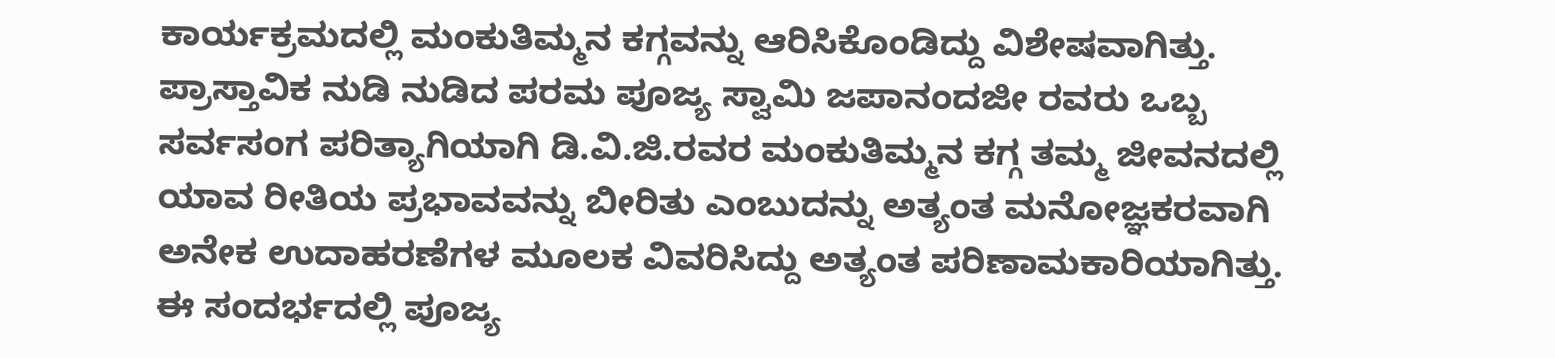ಕಾರ್ಯಕ್ರಮದಲ್ಲಿ ಮಂಕುತಿಮ್ಮನ ಕಗ್ಗವನ್ನು ಆರಿಸಿಕೊಂಡಿದ್ದು ವಿಶೇಷವಾಗಿತ್ತು. ಪ್ರಾಸ್ತಾವಿಕ ನುಡಿ ನುಡಿದ ಪರಮ ಪೂಜ್ಯ ಸ್ವಾಮಿ ಜಪಾನಂದಜೀ ರವರು ಒಬ್ಬ ಸರ್ವಸಂಗ ಪರಿತ್ಯಾಗಿಯಾಗಿ ಡಿ.ವಿ.ಜಿ.ರವರ ಮಂಕುತಿಮ್ಮನ ಕಗ್ಗ ತಮ್ಮ ಜೀವನದಲ್ಲಿ ಯಾವ ರೀತಿಯ ಪ್ರಭಾವವನ್ನು ಬೀರಿತು ಎಂಬುದನ್ನು ಅತ್ಯಂತ ಮನೋಜ್ಞಕರವಾಗಿ ಅನೇಕ ಉದಾಹರಣೆಗಳ ಮೂಲಕ ವಿವರಿಸಿದ್ದು ಅತ್ಯಂತ ಪರಿಣಾಮಕಾರಿಯಾಗಿತ್ತು. ಈ ಸಂದರ್ಭದಲ್ಲಿ ಪೂಜ್ಯ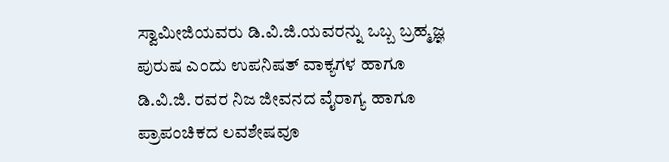ಸ್ವಾಮೀಜಿಯವರು ಡಿ.ವಿ.ಜಿ.ಯವರನ್ನು ಒಬ್ಬ ಬ್ರಹ್ಮಜ್ಞ ಪುರುಷ ಎಂದು ಉಪನಿಷತ್ ವಾಕ್ಯಗಳ ಹಾಗೂ ಡಿ.ವಿ.ಜಿ. ರವರ ನಿಜ ಜೀವನದ ವೈರಾಗ್ಯ ಹಾಗೂ ಪ್ರಾಪಂಚಿಕದ ಲವಶೇಷವೂ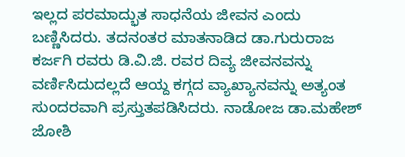ಇಲ್ಲದ ಪರಮಾದ್ಭುತ ಸಾಧನೆಯ ಜೀವನ ಎಂದು ಬಣ್ಣಿಸಿದರು. ತದನಂತರ ಮಾತನಾಡಿದ ಡಾ.ಗುರುರಾಜ ಕರ್ಜಗಿ ರವರು ಡಿ.ವಿ.ಜಿ. ರವರ ದಿವ್ಯ ಜೀವನವನ್ನು ವರ್ಣಿಸಿದುದಲ್ಲದೆ ಆಯ್ದ ಕಗ್ಗದ ವ್ಯಾಖ್ಯಾನವನ್ನು ಅತ್ಯಂತ ಸುಂದರವಾಗಿ ಪ್ರಸ್ತುತಪಡಿಸಿದರು. ನಾಡೋಜ ಡಾ.ಮಹೇಶ್ ಜೋಶಿ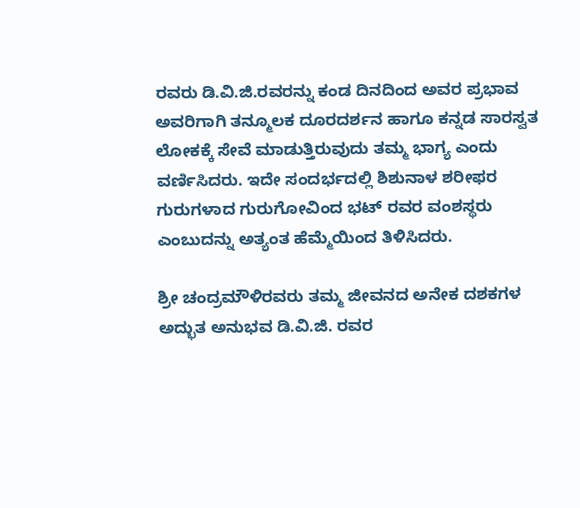ರವರು ಡಿ.ವಿ.ಜಿ.ರವರನ್ನು ಕಂಡ ದಿನದಿಂದ ಅವರ ಪ್ರಭಾವ ಅವರಿಗಾಗಿ ತನ್ಮೂಲಕ ದೂರದರ್ಶನ ಹಾಗೂ ಕನ್ನಡ ಸಾರಸ್ವತ ಲೋಕಕ್ಕೆ ಸೇವೆ ಮಾಡುತ್ತಿರುವುದು ತಮ್ಮ ಭಾಗ್ಯ ಎಂದು ವರ್ಣಿಸಿದರು. ಇದೇ ಸಂದರ್ಭದಲ್ಲಿ ಶಿಶುನಾಳ ಶರೀಫರ ಗುರುಗಳಾದ ಗುರುಗೋವಿಂದ ಭಟ್ ರವರ ವಂಶಸ್ಥರು ಎಂಬುದನ್ನು ಅತ್ಯಂತ ಹೆಮ್ಮೆಯಿಂದ ತಿಳಿಸಿದರು.

ಶ್ರೀ ಚಂದ್ರಮೌಳಿರವರು ತಮ್ಮ ಜೀವನದ ಅನೇಕ ದಶಕಗಳ ಅದ್ಭುತ ಅನುಭವ ಡಿ.ವಿ.ಜಿ. ರವರ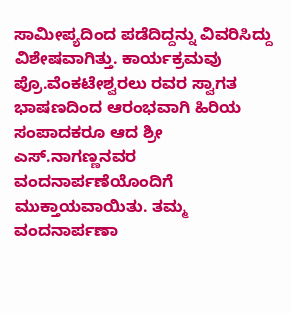ಸಾಮೀಪ್ಯದಿಂದ ಪಡೆದಿದ್ದನ್ನು ವಿವರಿಸಿದ್ದು ವಿಶೇಷವಾಗಿತ್ತು. ಕಾರ್ಯಕ್ರಮವು ಪ್ರೊ.ವೆಂಕಟೇಶ್ವರಲು ರವರ ಸ್ವಾಗತ ಭಾಷಣದಿಂದ ಆರಂಭವಾಗಿ ಹಿರಿಯ ಸಂಪಾದಕರೂ ಆದ ಶ್ರೀ ಎಸ್.ನಾಗಣ್ಣನವರ ವಂದನಾರ್ಪಣೆಯೊಂದಿಗೆ ಮುಕ್ತಾಯವಾಯಿತು. ತಮ್ಮ ವಂದನಾರ್ಪಣಾ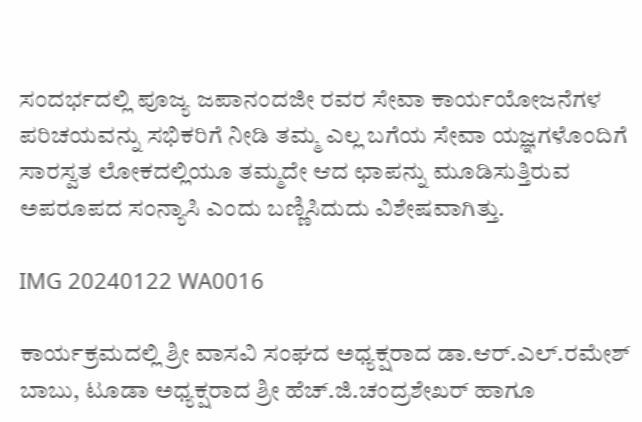ಸಂದರ್ಭದಲ್ಲಿ ಪೂಜ್ಯ ಜಪಾನಂದಜೀ ರವರ ಸೇವಾ ಕಾರ್ಯಯೋಜನೆಗಳ ಪರಿಚಯವನ್ನು ಸಭಿಕರಿಗೆ ನೀಡಿ ತಮ್ಮ ಎಲ್ಲ ಬಗೆಯ ಸೇವಾ ಯಜ್ಞಗಳೊಂದಿಗೆ ಸಾರಸ್ವತ ಲೋಕದಲ್ಲಿಯೂ ತಮ್ಮದೇ ಆದ ಛಾಪನ್ನು ಮೂಡಿಸುತ್ತಿರುವ ಅಪರೂಪದ ಸಂನ್ಯಾಸಿ ಎಂದು ಬಣ್ಣಿಸಿದುದು ವಿಶೇಷವಾಗಿತ್ತು.

IMG 20240122 WA0016

ಕಾರ್ಯಕ್ರಮದಲ್ಲಿ ಶ್ರೀ ವಾಸವಿ ಸಂಘದ ಅಧ್ಯಕ್ಷರಾದ ಡಾ.ಆರ್.ಎಲ್.ರಮೇಶ್ ಬಾಬು, ಟೂಡಾ ಅಧ್ಯಕ್ಷರಾದ ಶ್ರೀ ಹೆಚ್.ಜಿ.ಚಂದ್ರಶೇಖರ್ ಹಾಗೂ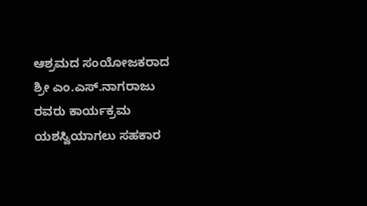ಆಶ್ರಮದ ಸಂಯೋಜಕರಾದ ಶ್ರೀ ಎಂ.ಎಸ್.ನಾಗರಾಜು ರವರು ಕಾರ್ಯಕ್ರಮ ಯಶಸ್ವಿಯಾಗಲು ಸಹಕಾರ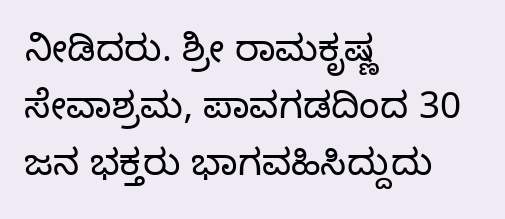ನೀಡಿದರು. ಶ್ರೀ ರಾಮಕೃಷ್ಣ ಸೇವಾಶ್ರಮ, ಪಾವಗಡದಿಂದ 30 ಜನ ಭಕ್ತರು ಭಾಗವಹಿಸಿದ್ದುದು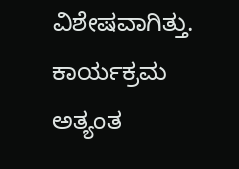ವಿಶೇಷವಾಗಿತ್ತು. ಕಾರ್ಯಕ್ರಮ ಅತ್ಯಂತ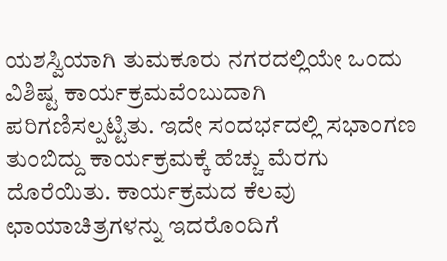ಯಶಸ್ವಿಯಾಗಿ ತುಮಕೂರು ನಗರದಲ್ಲಿಯೇ ಒಂದು ವಿಶಿಷ್ಟ ಕಾರ್ಯಕ್ರಮವೆಂಬುದಾಗಿ ಪರಿಗಣಿಸಲ್ಪಟ್ಟಿತು. ಇದೇ ಸಂದರ್ಭದಲ್ಲಿ ಸಭಾಂಗಣ ತುಂಬಿದ್ದು ಕಾರ್ಯಕ್ರಮಕ್ಕೆ ಹೆಚ್ಚು ಮೆರಗು ದೊರೆಯಿತು. ಕಾರ್ಯಕ್ರಮದ ಕೆಲವು ಛಾಯಾಚಿತ್ರಗಳನ್ನು ಇದರೊಂದಿಗೆ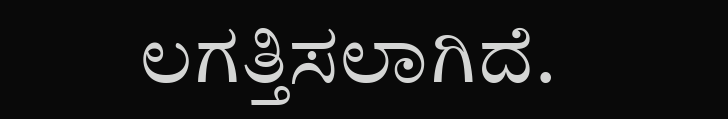ಲಗತ್ತಿಸಲಾಗಿದೆ.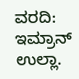ವರದಿ: ಇಮ್ರಾನ್ ಉಲ್ಲಾ.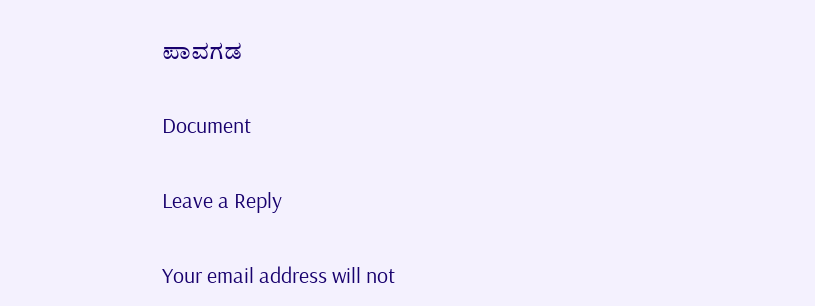ಪಾವಗಡ

Document

Leave a Reply

Your email address will not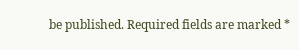be published. Required fields are marked *